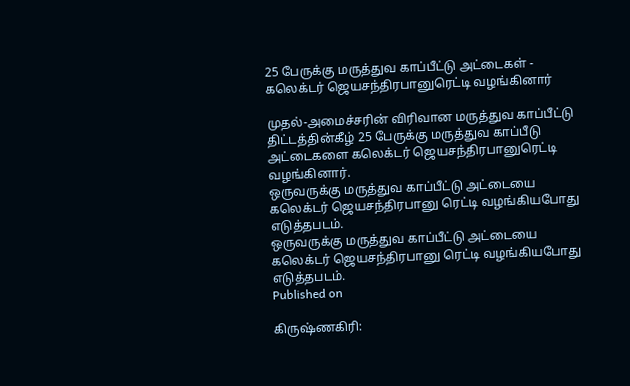25 பேருக்கு மருத்துவ காப்பீட்டு அட்டைகள் - கலெக்டர் ஜெயசந்திரபானுரெட்டி வழங்கினார்

முதல்-அமைச்சரின் விரிவான மருத்துவ காப்பீட்டு திட்டத்தின்கீழ் 25 பேருக்கு மருத்துவ காப்பீடு அட்டைகளை கலெக்டர் ஜெயசந்திரபானுரெட்டி வழங்கினார்.
ஒருவருக்கு மருத்துவ காப்பீட்டு அட்டையை கலெக்டர் ஜெயசந்திரபானு ரெட்டி வழங்கியபோது எடுத்தபடம்.
ஒருவருக்கு மருத்துவ காப்பீட்டு அட்டையை கலெக்டர் ஜெயசந்திரபானு ரெட்டி வழங்கியபோது எடுத்தபடம்.
Published on

கிருஷ்ணகிரி: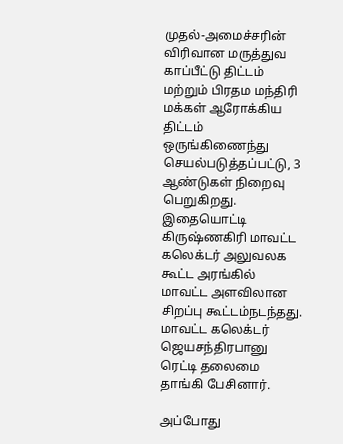முதல்-அமைச்சரின் விரிவான மருத்துவ காப்பீட்டு திட்டம் மற்றும் பிரதம மந்திரி மக்கள் ஆரோக்கிய திட்டம் ஒருங்கிணைந்து செயல்படுத்தப்பட்டு, 3 ஆண்டுகள் நிறைவு பெறுகிறது. இதையொட்டி கிருஷ்ணகிரி மாவட்ட கலெக்டர் அலுவலக கூட்ட அரங்கில் மாவட்ட அளவிலான சிறப்பு கூட்டம்நடந்தது. மாவட்ட கலெக்டர் ஜெயசந்திரபானு ரெட்டி தலைமை தாங்கி பேசினார்.

அப்போது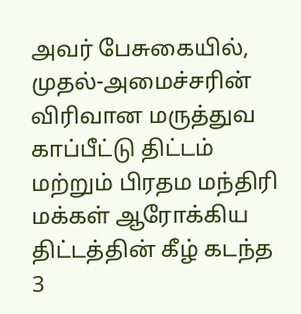அவர் பேசுகையில், முதல்-அமைச்சரின் விரிவான மருத்துவ காப்பீட்டு திட்டம் மற்றும் பிரதம மந்திரி மக்கள் ஆரோக்கிய திட்டத்தின் கீழ் கடந்த 3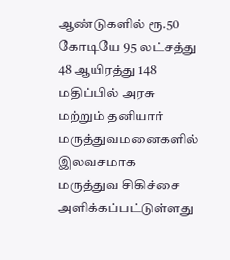ஆண்டுகளில் ரூ.50 கோடியே 95 லட்சத்து 48 ஆயிரத்து 148 மதிப்பில் அரசு மற்றும் தனியார் மருத்துவமனைகளில் இலவசமாக மருத்துவ சிகிச்சை அளிக்கப்பட்டுள்ளது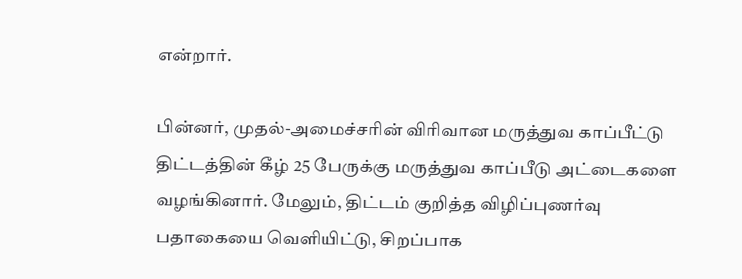என்றார்.

பின்னர், முதல்-அமைச்சரின் விரிவான மருத்துவ காப்பீட்டு திட்டத்தின் கீழ் 25 பேருக்கு மருத்துவ காப்பீடு அட்டைகளை வழங்கினார். மேலும், திட்டம் குறித்த விழிப்புணர்வு பதாகையை வெளியிட்டு, சிறப்பாக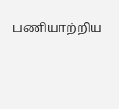பணியாற்றிய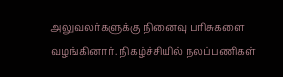அலுவலர்களுக்கு நினைவு பரிசுகளை வழங்கினார். நிகழ்ச்சியில் நலப்பணிகள்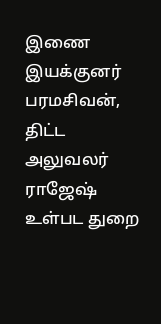இணை இயக்குனர் பரமசிவன், திட்ட அலுவலர் ராஜேஷ் உள்பட துறை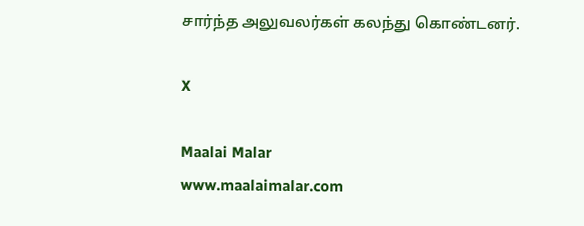சார்ந்த அலுவலர்கள் கலந்து கொண்டனர்.

X

Maalai Malar
www.maalaimalar.com